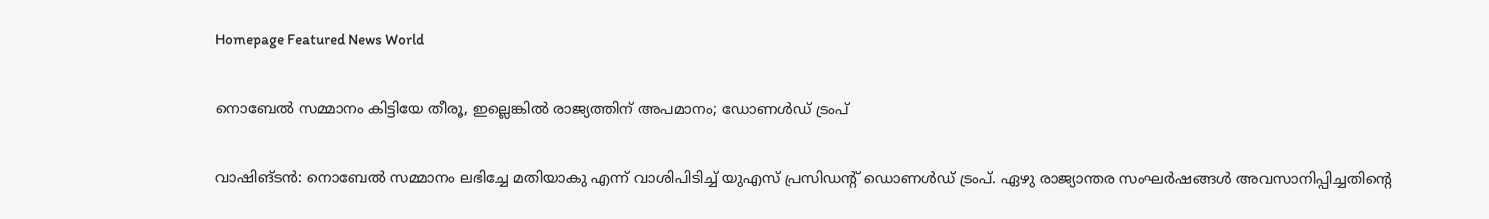Homepage Featured News World

നൊബേൽ സമ്മാനം കിട്ടിയേ തീരൂ, ഇല്ലെങ്കിൽ രാജ്യത്തിന് അപമാനം; ഡോണൾ‌ഡ് ട്രംപ്

വാഷിങ്ടൻ: നൊബേൽ സമ്മാനം ലഭിച്ചേ മതിയാകു എന്ന് വാശിപിടിച്ച് യുഎസ് പ്രസിഡന്റ് ഡൊണൾഡ് ട്രംപ്. ഏഴു രാജ്യാന്തര സംഘർഷങ്ങൾ അവസാനിപ്പിച്ചതിന്റെ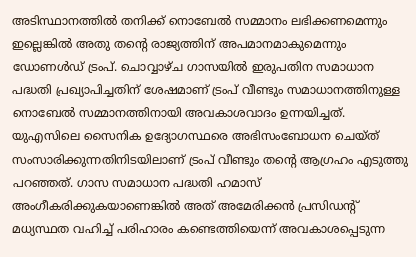അടിസ്ഥാനത്തിൽ തനിക്ക് നൊബേൽ സമ്മാനം ലഭിക്കണമെന്നും ഇല്ലെങ്കിൽ അതു തന്റെ രാജ്യത്തിന് അപമാനമാകുമെന്നും ഡോണൾഡ് ട്രംപ്. ചൊവ്വാഴ്ച ഗാസയിൽ ഇരുപതിന സമാധാന പദ്ധതി പ്രഖ്യാപിച്ചതിന് ശേഷമാണ് ട്രംപ് വീണ്ടും സമാധാനത്തിനുള്ള നൊബേൽ സമ്മാനത്തിനായി അവകാശവാദം ഉന്നയിച്ചത്. യുഎസിലെ സൈനിക ഉദ്യോഗസ്ഥരെ അഭിസംബോധന ചെയ്ത് സംസാരിക്കുന്നതിനിടയിലാണ് ട്രംപ് വീണ്ടും തന്റെ ആഗ്രഹം എടുത്തു പറഞ്ഞത്. ഗാസ സമാധാന പദ്ധതി ഹമാസ് അംഗീകരിക്കുകയാണെങ്കിൽ അത് അമേരിക്കൻ പ്രസിഡന്റ് മധ്യസ്ഥത വഹിച്ച് പരിഹാരം കണ്ടെത്തിയെന്ന് അവകാശപ്പെടുന്ന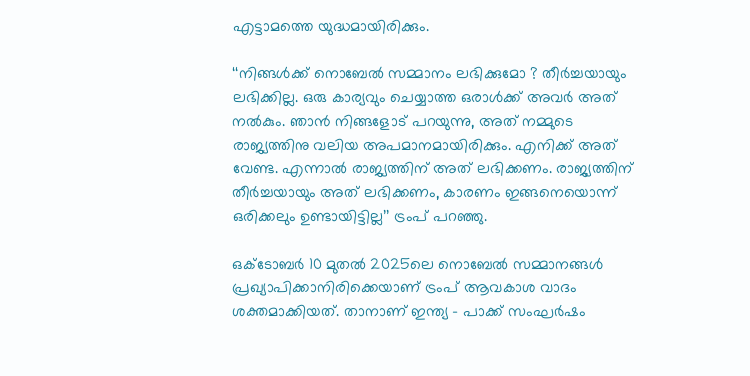എട്ടാമത്തെ യുദ്ധമായിരിക്കും.

‘‘നിങ്ങൾക്ക് നൊബേൽ സമ്മാനം ലഭിക്കുമോ ? തീർച്ചയായും ലഭിക്കില്ല. ഒരു കാര്യവും ചെയ്യാത്ത ഒരാൾക്ക് അവർ അത് നൽകും. ഞാൻ നിങ്ങളോട് പറയുന്നു, അത് നമ്മുടെ രാജ്യത്തിനു വലിയ അപമാനമായിരിക്കും. എനിക്ക് അത് വേണ്ട. എന്നാൽ രാജ്യത്തിന് അത് ലഭിക്കണം. രാജ്യത്തിന് തീർച്ചയായും അത് ലഭിക്കണം, കാരണം ഇങ്ങനെയൊന്ന് ഒരിക്കലും ഉണ്ടായിട്ടില്ല’’ ട്രംപ് പറഞ്ഞു.

ഒക്ടോബർ 10 മുതൽ 2025ലെ നൊബേൽ സമ്മാനങ്ങൾ പ്രഖ്യാപിക്കാനിരിക്കെയാണ് ട്രംപ് ആവകാശ വാദം ശക്തമാക്കിയത്. താനാണ് ഇന്ത്യ – പാക്ക് സംഘർഷം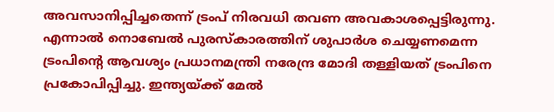അവസാനിപ്പിച്ചതെന്ന് ട്രംപ് നിരവധി തവണ അവകാശപ്പെട്ടിരുന്നു. എന്നാൽ നൊബേൽ പുരസ്കാരത്തിന് ശുപാർശ ചെയ്യണമെന്ന ട്രംപിന്റെ ആവശ്യം പ്രധാനമന്ത്രി നരേന്ദ്ര മോദി തള്ളിയത് ട്രംപിനെ പ്രകോപിപ്പിച്ചു. ഇന്ത്യയ്ക്ക് മേൽ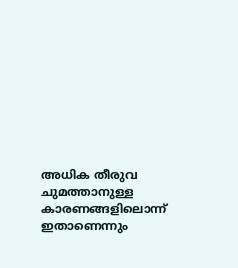അധിക തീരുവ ചുമത്താനുള്ള കാരണങ്ങളിലൊന്ന് ഇതാണെന്നും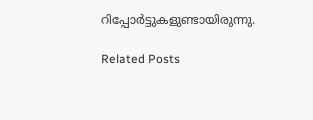റിപ്പോർട്ടുകളുണ്ടായിരുന്നു.

Related Posts